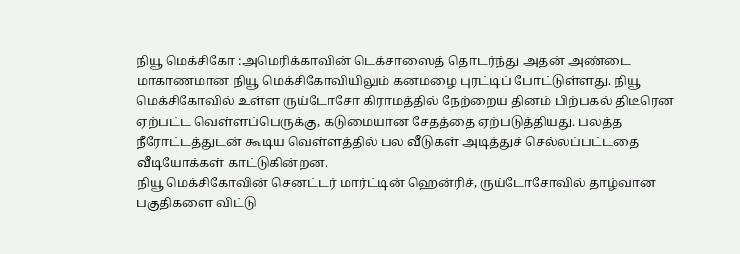நியூ மெக்சிகோ :அமெரிக்காவின் டெக்சாஸைத் தொடர்ந்து அதன் அண்டை மாகாணமான நியூ மெக்சிகோவியிலும் கனமழை புரட்டிப் போட்டுள்ளது. நியூ மெக்சிகோவில் உள்ள ருய்டோசோ கிராமத்தில் நேற்றைய தினம் பிற்பகல் திடீரென ஏற்பட்ட வெள்ளப்பெருக்கு, கடுமையான சேதத்தை ஏற்படுத்தியது. பலத்த நீரோட்டத்துடன் கூடிய வெள்ளத்தில் பல வீடுகள் அடித்துச் செல்லப்பட்டதை வீடியோக்கள் காட்டுகின்றன.
நியூ மெக்சிகோவின் செனட்டர் மார்ட்டின் ஹென்ரிச், ருய்டோசோவில் தாழ்வான பகுதிகளை விட்டு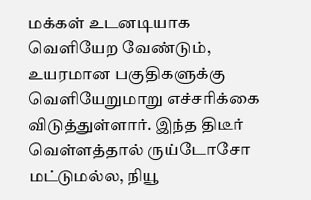மக்கள் உடனடியாக வெளியேற வேண்டும், உயரமான பகுதிகளுக்கு வெளியேறுமாறு எச்சரிக்கை விடுத்துள்ளார். இந்த திடீர் வெள்ளத்தால் ருய்டோசோ மட்டுமல்ல, நியூ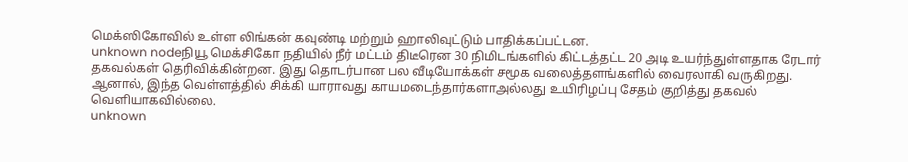மெக்ஸிகோவில் உள்ள லிங்கன் கவுண்டி மற்றும் ஹாலிவுட்டும் பாதிக்கப்பட்டன.
unknown nodeநியூ மெக்சிகோ நதியில் நீர் மட்டம் திடீரென 30 நிமிடங்களில் கிட்டத்தட்ட 20 அடி உயர்ந்துள்ளதாக ரேடார் தகவல்கள் தெரிவிக்கின்றன. இது தொடர்பான பல வீடியோக்கள் சமூக வலைத்தளங்களில் வைரலாகி வருகிறது. ஆனால், இந்த வெள்ளத்தில் சிக்கி யாராவது காயமடைந்தார்களாஅல்லது உயிரிழப்பு சேதம் குறித்து தகவல் வெளியாகவில்லை.
unknown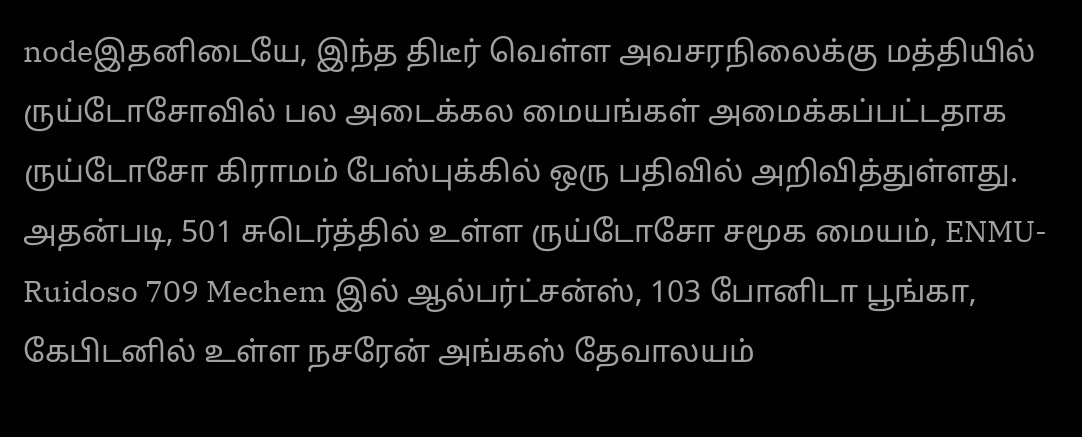nodeஇதனிடையே, இந்த திடீர் வெள்ள அவசரநிலைக்கு மத்தியில் ருய்டோசோவில் பல அடைக்கல மையங்கள் அமைக்கப்பட்டதாக ருய்டோசோ கிராமம் பேஸ்புக்கில் ஒரு பதிவில் அறிவித்துள்ளது. அதன்படி, 501 சுடெர்த்தில் உள்ள ருய்டோசோ சமூக மையம், ENMU-Ruidoso 709 Mechem இல் ஆல்பர்ட்சன்ஸ், 103 போனிடா பூங்கா, கேபிடனில் உள்ள நசரேன் அங்கஸ் தேவாலயம்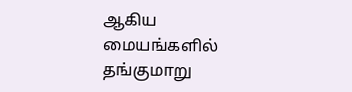ஆகிய மையங்களில் தங்குமாறு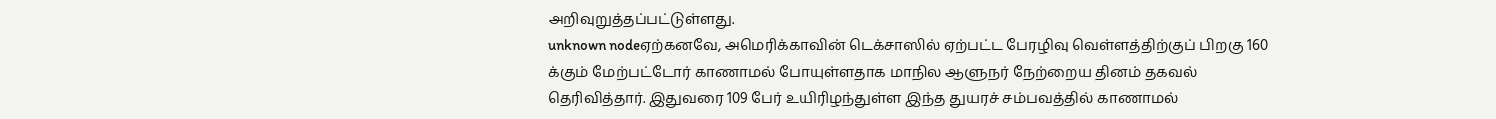அறிவுறுத்தப்பட்டுள்ளது.
unknown nodeஏற்கனவே, அமெரிக்காவின் டெக்சாஸில் ஏற்பட்ட பேரழிவு வெள்ளத்திற்குப் பிறகு 160 க்கும் மேற்பட்டோர் காணாமல் போயுள்ளதாக மாநில ஆளுநர் நேற்றைய தினம் தகவல் தெரிவித்தார். இதுவரை 109 பேர் உயிரிழந்துள்ள இந்த துயரச் சம்பவத்தில் காணாமல்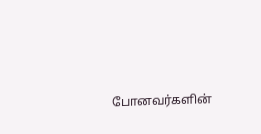போனவர்களின்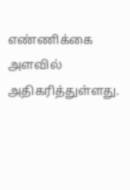எண்ணிக்கை அளவில் அதிகரித்துள்ளது.